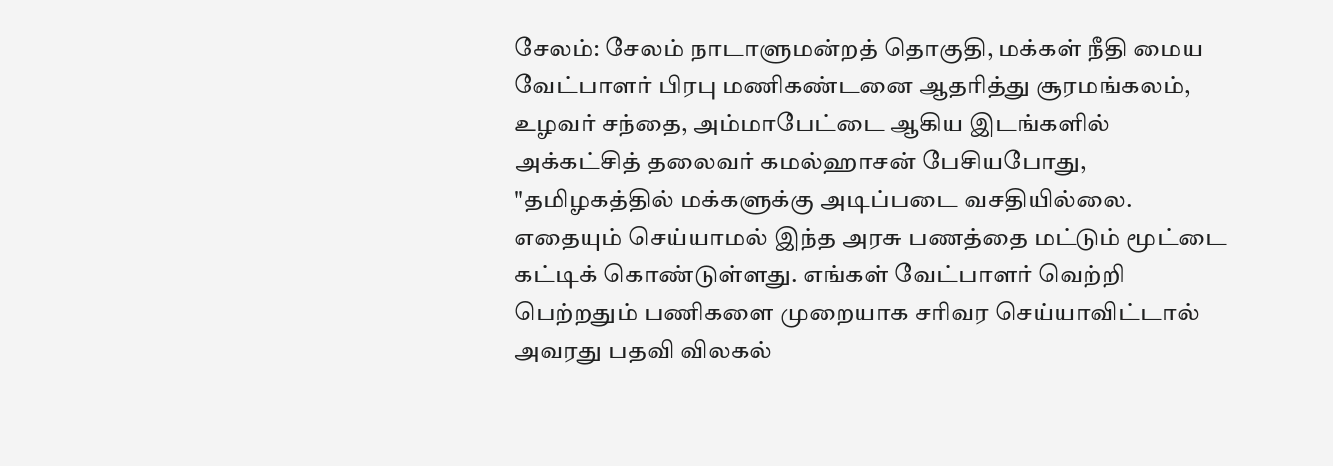சேலம்: சேலம் நாடாளுமன்றத் தொகுதி, மக்கள் நீதி மைய வேட்பாளர் பிரபு மணிகண்டனை ஆதரித்து சூரமங்கலம், உழவர் சந்தை, அம்மாபேட்டை ஆகிய இடங்களில் அக்கட்சித் தலைவர் கமல்ஹாசன் பேசியபோது, "தமிழகத்தில் மக்களுக்கு அடிப்படை வசதியில்லை. எதையும் செய்யாமல் இந்த அரசு பணத்தை மட்டும் மூட்டை கட்டிக் கொண்டுள்ளது. எங்கள் வேட்பாளர் வெற்றி பெற்றதும் பணிகளை முறையாக சரிவர செய்யாவிட்டால் அவரது பதவி விலகல்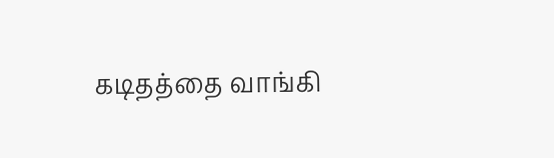கடிதத்தை வாங்கி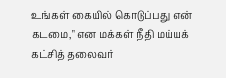உங்கள் கையில் கொடுப்பது என் கடமை," என மக்கள் நீதி மய்யக் கட்சித் தலைவர்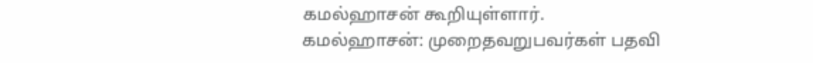கமல்ஹாசன் கூறியுள்ளார்.
கமல்ஹாசன்: முறைதவறுபவர்கள் பதவி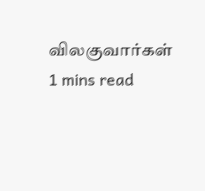விலகுவார்கள்
1 mins read